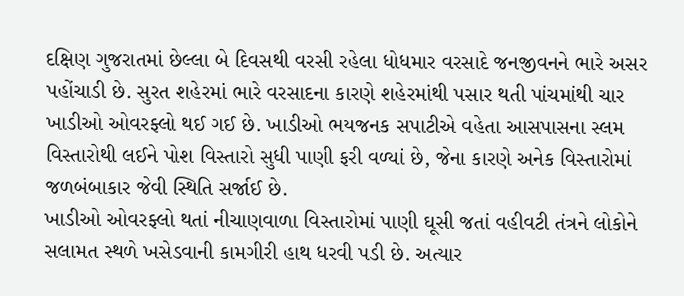દક્ષિણ ગુજરાતમાં છેલ્લા બે દિવસથી વરસી રહેલા ધોધમાર વરસાદે જનજીવનને ભારે અસર પહોંચાડી છે. સુરત શહેરમાં ભારે વરસાદના કારણે શહેરમાંથી પસાર થતી પાંચમાંથી ચાર ખાડીઓ ઓવરફ્લો થઈ ગઈ છે. ખાડીઓ ભયજનક સપાટીએ વહેતા આસપાસના સ્લમ વિસ્તારોથી લઈને પોશ વિસ્તારો સુધી પાણી ફરી વળ્યાં છે, જેના કારણે અનેક વિસ્તારોમાં જળબંબાકાર જેવી સ્થિતિ સર્જાઈ છે.
ખાડીઓ ઓવરફ્લો થતાં નીચાણવાળા વિસ્તારોમાં પાણી ઘૂસી જતાં વહીવટી તંત્રને લોકોને સલામત સ્થળે ખસેડવાની કામગીરી હાથ ધરવી પડી છે. અત્યાર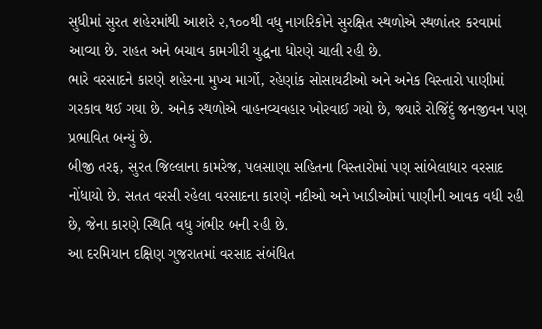સુધીમાં સુરત શહેરમાંથી આશરે ૨,૧૦૦થી વધુ નાગરિકોને સુરક્ષિત સ્થળોએ સ્થળાંતર કરવામાં આવ્યા છે. રાહત અને બચાવ કામગીરી યુદ્ધના ધોરણે ચાલી રહી છે.
ભારે વરસાદને કારણે શહેરના મુખ્ય માર્ગો, રહેણાંક સોસાયટીઓ અને અનેક વિસ્તારો પાણીમાં ગરકાવ થઈ ગયા છે. અનેક સ્થળોએ વાહનવ્યવહાર ખોરવાઈ ગયો છે, જ્યારે રોજિંદું જનજીવન પણ પ્રભાવિત બન્યું છે.
બીજી તરફ, સુરત જિલ્લાના કામરેજ, પલસાણા સહિતના વિસ્તારોમાં પણ સાંબેલાધાર વરસાદ નોંધાયો છે. સતત વરસી રહેલા વરસાદના કારણે નદીઓ અને ખાડીઓમાં પાણીની આવક વધી રહી છે, જેના કારણે સ્થિતિ વધુ ગંભીર બની રહી છે.
આ દરમિયાન દક્ષિણ ગુજરાતમાં વરસાદ સંબંધિત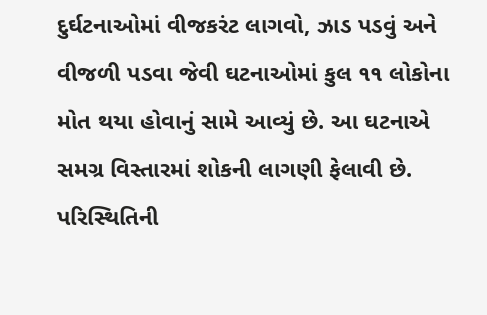દુર્ઘટનાઓમાં વીજકરંટ લાગવો, ઝાડ પડવું અને વીજળી પડવા જેવી ઘટનાઓમાં કુલ ૧૧ લોકોના મોત થયા હોવાનું સામે આવ્યું છે. આ ઘટનાએ સમગ્ર વિસ્તારમાં શોકની લાગણી ફેલાવી છે. પરિસ્થિતિની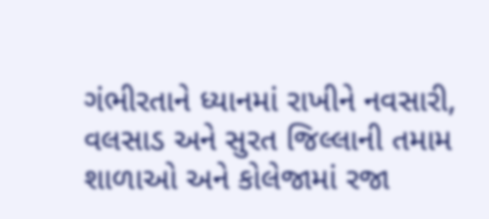ગંભીરતાને ધ્યાનમાં રાખીને નવસારી, વલસાડ અને સુરત જિલ્લાની તમામ શાળાઓ અને કોલેજામાં રજા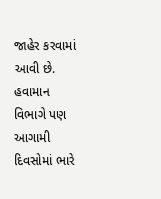જાહેર કરવામાં આવી છે. હવામાન વિભાગે પણ આગામી દિવસોમાં ભારે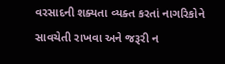વરસાદની શક્યતા વ્યક્ત કરતાં નાગરિકોને સાવચેતી રાખવા અને જરૂરી ન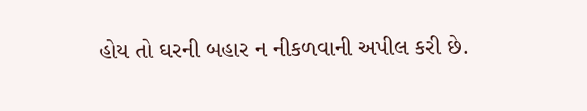હોય તો ઘરની બહાર ન નીકળવાની અપીલ કરી છે.